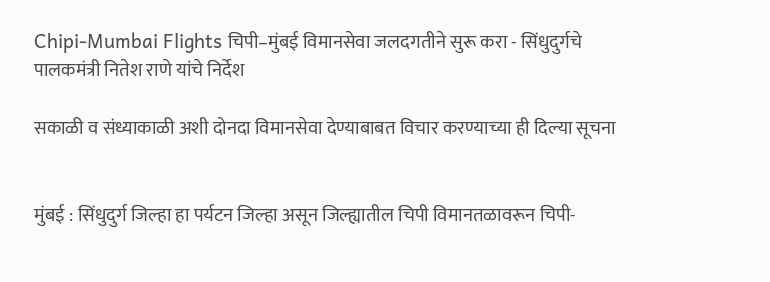Chipi-Mumbai Flights चिपी–मुंबई विमानसेवा जलदगतीने सुरू करा - सिंधुदुर्गचे पालकमंत्री नितेश राणे यांचे निर्देश

सकाळी व संध्याकाळी अशी दोनदा विमानसेवा देण्याबाबत विचार करण्याच्या ही दिल्या सूचना


मुंबई : सिंधुदुर्ग जिल्हा हा पर्यटन जिल्हा असून जिल्ह्यातील चिपी विमानतळावरून चिपी-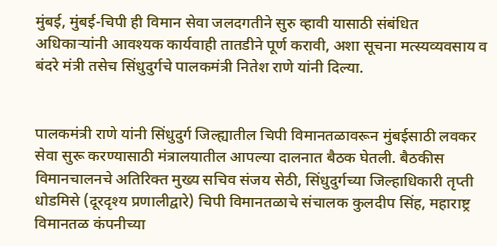मुंबई, मुंबई-चिपी ही विमान सेवा जलदगतीने सुरु व्हावी यासाठी संबंधित अधिकाऱ्यांनी आवश्यक कार्यवाही तातडीने पूर्ण करावी, अशा सूचना मत्स्यव्यवसाय व बंदरे मंत्री तसेच सिंधुदुर्गचे पालकमंत्री नितेश राणे यांनी दिल्या.


पालकमंत्री राणे यांनी सिंधुदुर्ग जिल्ह्यातील चिपी विमानतळावरून मुंबईसाठी लवकर सेवा सुरू करण्यासाठी मंत्रालयातील आपल्या दालनात बैठक घेतली. बैठकीस विमानचालनचे अतिरिक्त मुख्य सचिव संजय सेठी, सिंधुदुर्गच्या जिल्हाधिकारी तृप्ती धोडमिसे (दूरदृश्य प्रणालीद्वारे) चिपी विमानतळाचे संचालक कुलदीप सिंह, महाराष्ट्र विमानतळ कंपनीच्या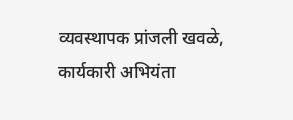व्यवस्थापक प्रांजली खवळे, कार्यकारी अभियंता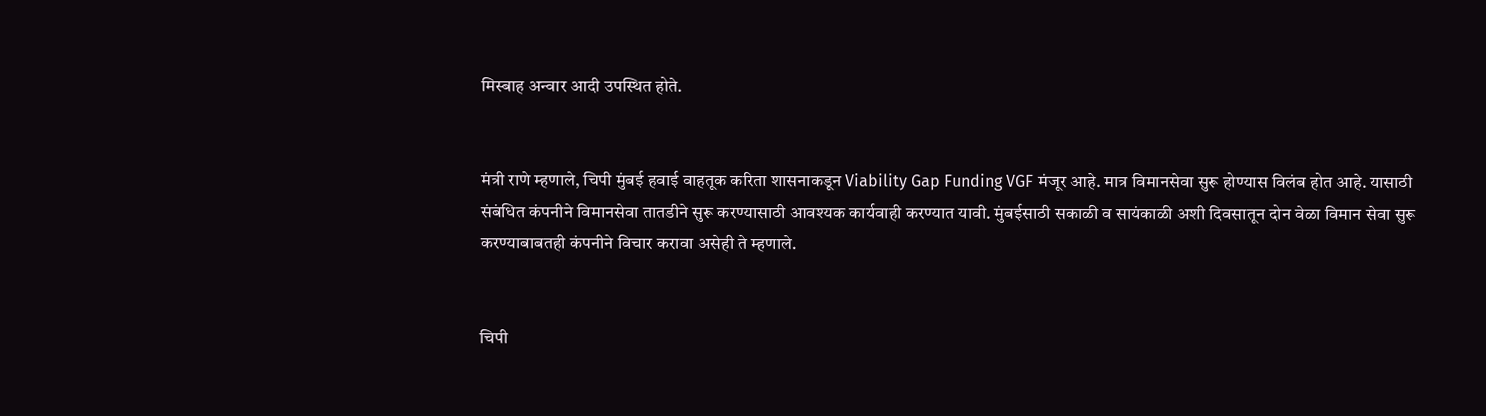मिस्बाह अन्वार आदी उपस्थित होते.


मंत्री राणे म्हणाले, चिपी मुंबई हवाई वाहतूक करिता शासनाकडून Viability Gap Funding VGF मंजूर आहे. मात्र विमानसेवा सुरू होण्यास विलंब होत आहे. यासाठी संबंधित कंपनीने विमानसेवा तातडीने सुरू करण्यासाठी आवश्यक कार्यवाही करण्यात यावी. मुंबईसाठी सकाळी व सायंकाळी अशी दिवसातून दोन वेळा विमान सेवा सुरू करण्याबाबतही कंपनीने विचार करावा असेही ते म्हणाले.


चिपी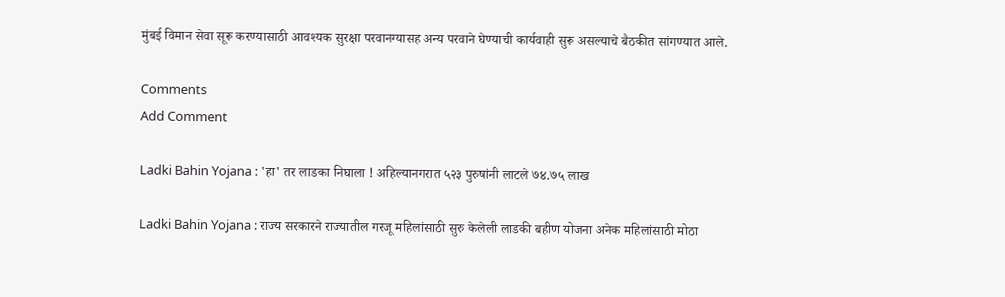मुंबई विमान सेवा सूरू करण्यासाठी आवश्यक सुरक्षा परवानग्यासह अन्य परवाने घेण्याची कार्यवाही सुरू असल्याचे बैठकीत सांगण्यात आले.

Comments
Add Comment

Ladki Bahin Yojana : 'हा' तर लाडका निघाला ! अहिल्यानगरात ५२३ पुरुषांनी लाटले ७४.७५ लाख

Ladki Bahin Yojana : राज्य सरकारने राज्यातील गरजू महिलांसाठी सुरु केलेली लाडकी बहीण योजना अनेक महिलांसाठी मोठा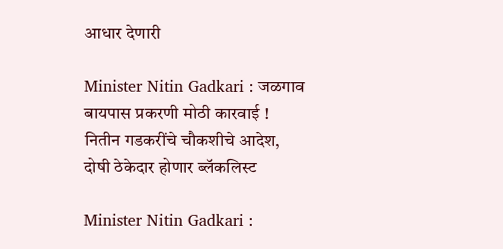आधार देणारी

Minister Nitin Gadkari : जळगाव बायपास प्रकरणी मोठी कारवाई ! नितीन गडकरींचे चौकशीचे आदेश, दोषी ठेकेदार होणार ब्लॅकलिस्ट

Minister Nitin Gadkari :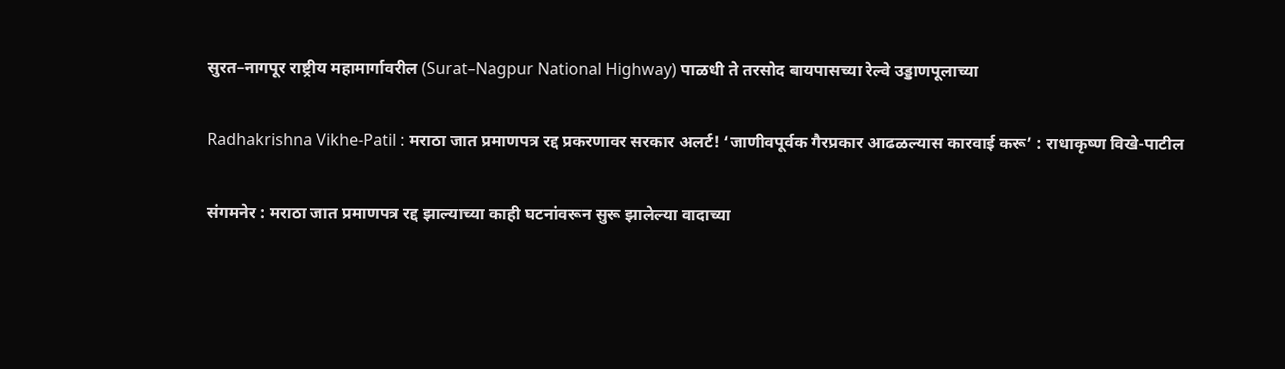सुरत–नागपूर राष्ट्रीय महामार्गावरील (Surat–Nagpur National Highway) पाळधी ते तरसोद बायपासच्या रेल्वे उड्डाणपूलाच्या

Radhakrishna Vikhe-Patil : मराठा जात प्रमाणपत्र रद्द प्रकरणावर सरकार अलर्ट! ‘जाणीवपूर्वक गैरप्रकार आढळल्यास कारवाई करू’ : राधाकृष्ण विखे-पाटील

संगमनेर : मराठा जात प्रमाणपत्र रद्द झाल्याच्या काही घटनांवरून सुरू झालेल्या वादाच्या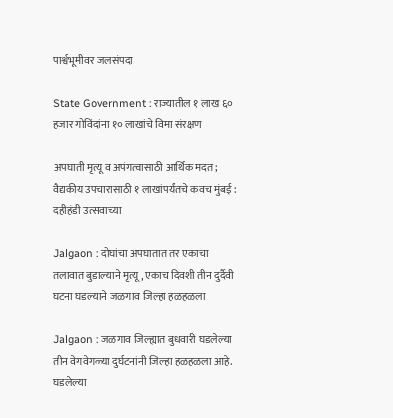पार्श्वभूमीवर जलसंपदा

State Government : राज्यातील १ लाख ६० हजार गोविंदांना १० लाखांचे विमा संरक्षण

अपघाती मृत्यू व अपंगत्वासाठी आर्थिक मदत; वैद्यकीय उपचारासाठी १ लाखांपर्यंतचे कवच मुंबई : दहीहंडी उत्सवाच्या

Jalgaon : दोघांचा अपघातात तर एकाचा तलावात बुडाल्याने मृत्यू , एकाच दिवशी तीन दुर्दैवी घटना घडल्याने जळगाव जिल्हा हळहळला

Jalgaon : जळगाव जिल्ह्यात बुधवारी घडलेल्या तीन वेगवेगळ्या दुर्घटनांनी जिल्हा हळहळला आहे. घडलेल्या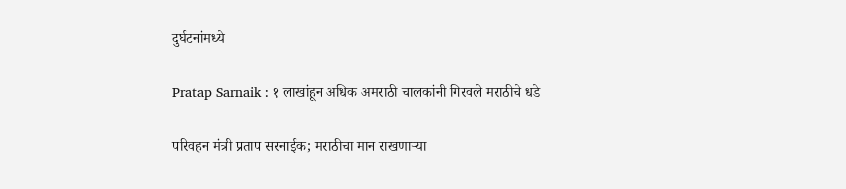दुर्घटनांमध्ये

Pratap Sarnaik : १ लाखांहून अधिक अमराठी चालकांनी गिरवले मराठीचे धडे

परिवहन मंत्री प्रताप सरनाईक; मराठीचा मान राखणाऱ्या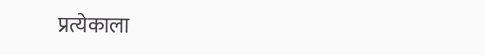प्रत्येकाला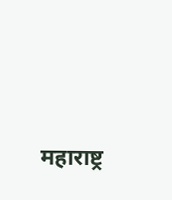महाराष्ट्र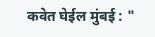कवेत घेईल मुंबई : "